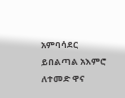አምባሳደር ይበልጣል አእምሮ ለተመድ ዋና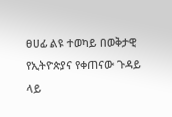ፀሀፊ ልዩ ተወካይ በወቅታዊ የኢትዮጵያና የቀጠናው ጉዳይ ላይ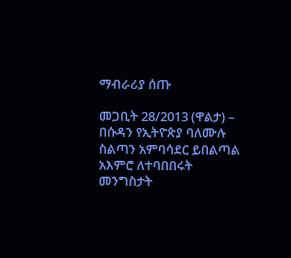ማብራሪያ ሰጡ

መጋቢት 28/2013 (ዋልታ) – በሱዳን የኢትዮጵያ ባለሙሉ ስልጣን አምባሳደር ይበልጣል አእምሮ ለተባበበሩት መንግስታት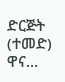ድርጅት (ተመድ) ዋና…